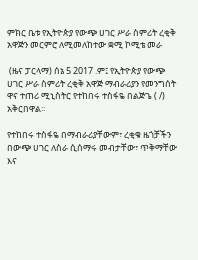ምክር ቤቱ የኢትዮጵያ የውጭ ሀገር ሥራ ስምሪት ረቂቅ አዋጅን መርምሮ ለሚመለከተው ቋሚ ኮሚቴ መራ

 (ዜና ፓርላማ) ሰኔ 5 2017 .ም፤ የኢትዮጵያ የውጭ ሀገር ሥራ ስምሪት ረቂቅ አዋጅ ማብራሪያን የመንግሰት ዋና ተጠሪ ሚኒስትር የተከበሩ ተስፋዬ በልጅጌ ( /) አቅርበዋል፡፡

የተከበሩ ተስፋዬ በማብራሪያቸውም፣ ረቂቁ ዜጎቻችን በውጭ ሀገር ለስራ ሲሰማሩ መብታቸው፣ ጥቅማቸው እና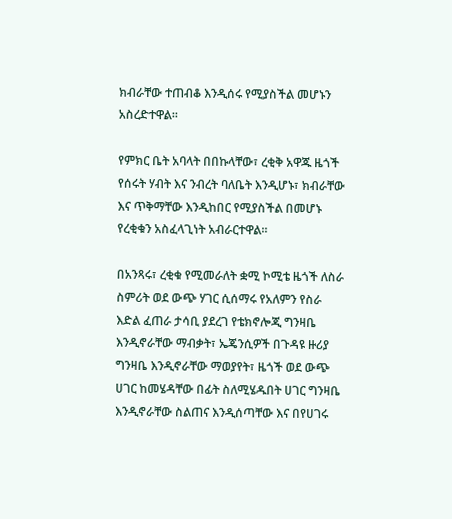ክብራቸው ተጠብቆ እንዲሰሩ የሚያስችል መሆኑን አስረድተዋል፡፡

የምክር ቤት አባላት በበኩላቸው፣ ረቂቅ አዋጁ ዜጎች የሰሩት ሃብት እና ንብረት ባለቤት እንዲሆኑ፣ ክብራቸው እና ጥቅማቸው እንዲከበር የሚያስችል በመሆኑ የረቂቁን አስፈላጊነት አብራርተዋል፡፡

በአንጻሩ፣ ረቂቁ የሚመራለት ቋሚ ኮሚቴ ዜጎች ለስራ ስምሪት ወደ ውጭ ሃገር ሲሰማሩ የአለምን የስራ እድል ፈጠራ ታሳቢ ያደረገ የቴክኖሎጂ ግንዛቤ እንዲኖራቸው ማብቃት፣ ኤጄንሲዎች በጉዳዩ ዙሪያ ግንዛቤ እንዲኖራቸው ማወያየት፣ ዜጎች ወደ ውጭ ሀገር ከመሄዳቸው በፊት ስለሚሄዱበት ሀገር ግንዛቤ እንዲኖራቸው ስልጠና እንዲሰጣቸው እና በየሀገሩ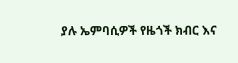ያሉ ኤምባሲዎች የዜጎች ክብር እና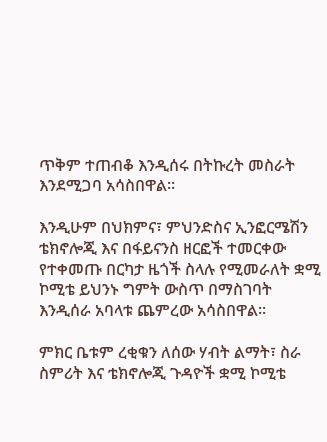ጥቅም ተጠብቆ እንዲሰሩ በትኩረት መስራት እንደሚጋባ አሳስበዋል፡፡

እንዲሁም በህክምና፣ ምህንድስና ኢንፎርሜሽን ቴክኖሎጂ እና በፋይናንስ ዘርፎች ተመርቀው የተቀመጡ በርካታ ዜጎች ስላሉ የሚመራለት ቋሚ ኮሚቴ ይህንኑ ግምት ውስጥ በማስገባት እንዲሰራ አባላቱ ጨምረው አሳስበዋል፡፡

ምክር ቤቱም ረቂቁን ለሰው ሃብት ልማት፣ ስራ ስምሪት እና ቴክኖሎጂ ጉዳዮች ቋሚ ኮሚቴ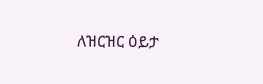ለዝርዝር ዕይታ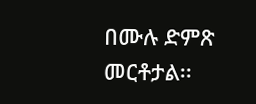በሙሉ ድምጽ  መርቶታል፡፡